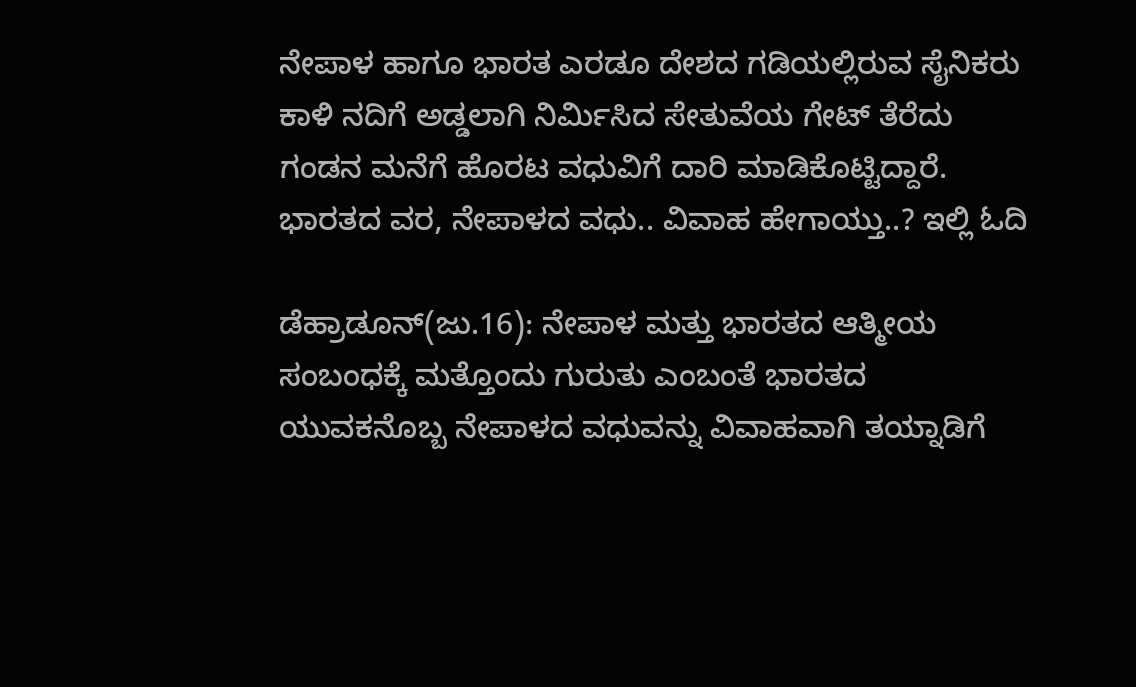ನೇಪಾಳ ಹಾಗೂ ಭಾರತ ಎರಡೂ ದೇಶದ ಗಡಿಯಲ್ಲಿರುವ ಸೈನಿಕರು ಕಾಳಿ ನದಿಗೆ ಅಡ್ಡಲಾಗಿ ನಿರ್ಮಿಸಿದ ಸೇತುವೆಯ ಗೇಟ್ ತೆರೆದು ಗಂಡನ ಮನೆಗೆ ಹೊರಟ ವಧುವಿಗೆ ದಾರಿ ಮಾಡಿಕೊಟ್ಟಿದ್ದಾರೆ. ಭಾರತದ ವರ, ನೇಪಾಳದ ವಧು.. ವಿವಾಹ ಹೇಗಾಯ್ತು..? ಇಲ್ಲಿ ಓದಿ

ಡೆಹ್ರಾಡೂನ್(ಜು.16): ನೇಪಾಳ ಮತ್ತು ಭಾರತದ ಆತ್ಮೀಯ ಸಂಬಂಧಕ್ಕೆ ಮತ್ತೊಂದು ಗುರುತು ಎಂಬಂತೆ ಭಾರತದ ಯುವಕನೊಬ್ಬ ನೇಪಾಳದ ವಧುವನ್ನು ವಿವಾಹವಾಗಿ ತಯ್ನಾಡಿಗೆ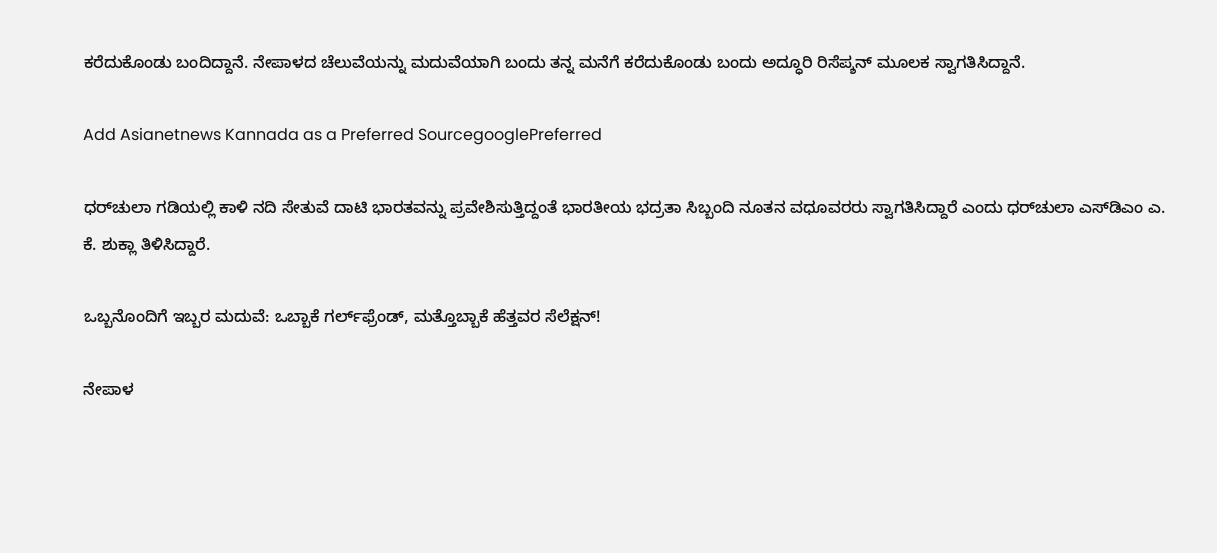ಕರೆದುಕೊಂಡು ಬಂದಿದ್ದಾನೆ. ನೇಪಾಳದ ಚೆಲುವೆಯನ್ನು ಮದುವೆಯಾಗಿ ಬಂದು ತನ್ನ ಮನೆಗೆ ಕರೆದುಕೊಂಡು ಬಂದು ಅದ್ಧೂರಿ ರಿಸೆಪ್ಶನ್ ಮೂಲಕ ಸ್ವಾಗತಿಸಿದ್ದಾನೆ.

Add Asianetnews Kannada as a Preferred SourcegooglePreferred

ಧರ್‌ಚುಲಾ ಗಡಿಯಲ್ಲಿ ಕಾಳಿ ನದಿ ಸೇತುವೆ ದಾಟಿ ಭಾರತವನ್ನು ಪ್ರವೇಶಿಸುತ್ತಿದ್ದಂತೆ ಭಾರತೀಯ ಭದ್ರತಾ ಸಿಬ್ಬಂದಿ ನೂತನ ವಧೂವರರು ಸ್ವಾಗತಿಸಿದ್ದಾರೆ ಎಂದು ಧರ್‌ಚುಲಾ ಎಸ್‌ಡಿಎಂ ಎ. ಕೆ. ಶುಕ್ಲಾ ತಿಳಿಸಿದ್ದಾರೆ.

ಒಬ್ಬನೊಂದಿಗೆ ಇಬ್ಬರ ಮದುವೆ: ಒಬ್ಬಾಕೆ ಗರ್ಲ್‌ಫ್ರೆಂಡ್, ಮತ್ತೊಬ್ಬಾಕೆ ಹೆತ್ತವರ ಸೆಲೆಕ್ಷನ್!

ನೇಪಾಳ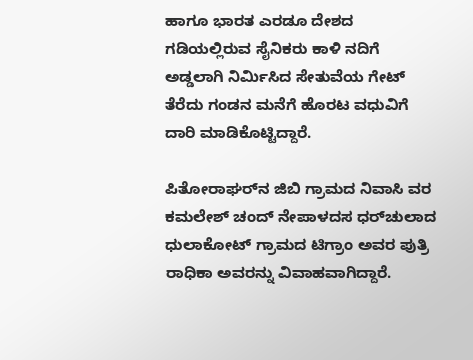ಹಾಗೂ ಭಾರತ ಎರಡೂ ದೇಶದ ಗಡಿಯಲ್ಲಿರುವ ಸೈನಿಕರು ಕಾಳಿ ನದಿಗೆ ಅಡ್ಡಲಾಗಿ ನಿರ್ಮಿಸಿದ ಸೇತುವೆಯ ಗೇಟ್ ತೆರೆದು ಗಂಡನ ಮನೆಗೆ ಹೊರಟ ವಧುವಿಗೆ ದಾರಿ ಮಾಡಿಕೊಟ್ಟಿದ್ದಾರೆ.

ಪಿತೋರಾಘರ್‌ನ ಜಿಬಿ ಗ್ರಾಮದ ನಿವಾಸಿ ವರ ಕಮಲೇಶ್ ಚಂದ್ ನೇಪಾಳದಸ ಧರ್‌ಚುಲಾದ ಧುಲಾಕೋಟ್‌ ಗ್ರಾಮದ ಟಿಗ್ರಾಂ ಅವರ ಪುತ್ರಿ ರಾಧಿಕಾ ಅವರನ್ನು ವಿವಾಹವಾಗಿದ್ದಾರೆ.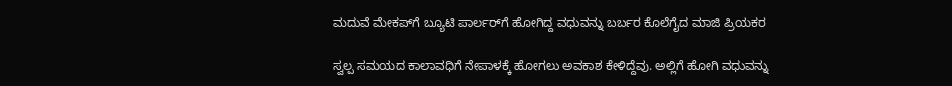ಮದುವೆ ಮೇಕಪ್‌ಗೆ ಬ್ಯೂಟಿ ಪಾರ್ಲರ್‌ಗೆ ಹೋಗಿದ್ದ ವಧುವನ್ನು ಬರ್ಬರ ಕೊಲೆಗೈದ ಮಾಜಿ ಪ್ರಿಯಕರ

ಸ್ವಲ್ಪ ಸಮಯದ ಕಾಲಾವಧಿಗೆ ನೇಪಾಳಕ್ಕೆ ಹೋಗಲು ಅವಕಾಶ ಕೇಳಿದ್ದೆವು. ಅಲ್ಲಿಗೆ ಹೋಗಿ ವಧುವನ್ನು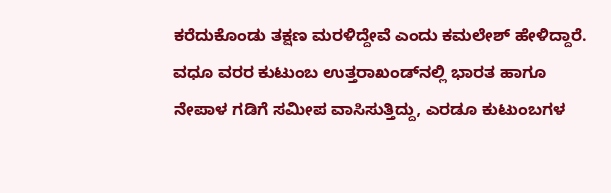ಕರೆದುಕೊಂಡು ತಕ್ಷಣ ಮರಳಿದ್ದೇವೆ ಎಂದು ಕಮಲೇಶ್ ಹೇಳಿದ್ದಾರೆ. ವಧೂ ವರರ ಕುಟುಂಬ ಉತ್ತರಾಖಂಡ್‌ನಲ್ಲಿ ಭಾರತ ಹಾಗೂ ನೇಪಾಳ ಗಡಿಗೆ ಸಮೀಪ ವಾಸಿಸುತ್ತಿದ್ದು, ಎರಡೂ ಕುಟುಂಬಗಳ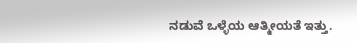ನಡುವೆ ಒಳ್ಳೆಯ ಆತ್ಮೀಯತೆ ಇತ್ತು.